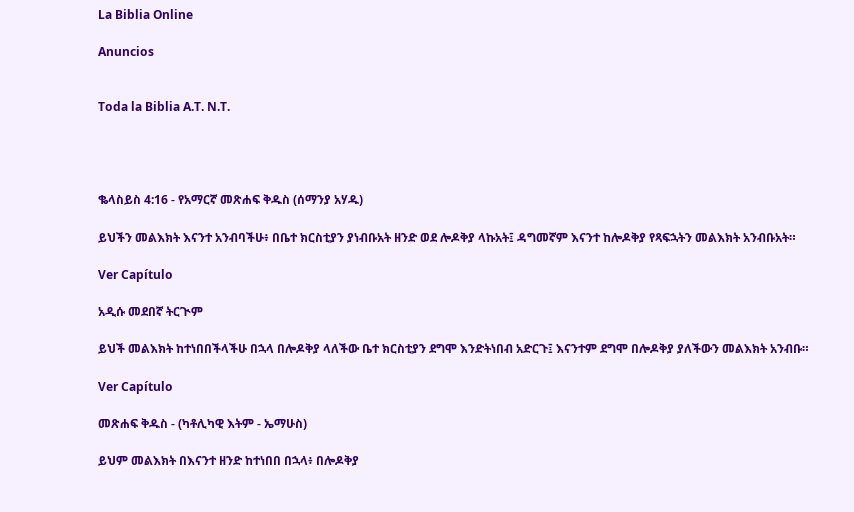La Biblia Online

Anuncios


Toda la Biblia A.T. N.T.




ቈላስይስ 4:16 - የአማርኛ መጽሐፍ ቅዱስ (ሰማንያ አሃዱ)

ይህችን መልእክት እናንተ አንብባችሁ፥ በቤተ ክርስቲያን ያነብቡአት ዘንድ ወደ ሎዶቅያ ላኩአት፤ ዳግመኛም እናንተ ከሎዶቅያ የጻፍኋትን መልእክት አንብቡአት።

Ver Capítulo

አዲሱ መደበኛ ትርጒም

ይህች መልእክት ከተነበበችላችሁ በኋላ በሎዶቅያ ላለችው ቤተ ክርስቲያን ደግሞ እንድትነበብ አድርጉ፤ እናንተም ደግሞ በሎዶቅያ ያለችውን መልእክት አንብቡ።

Ver Capítulo

መጽሐፍ ቅዱስ - (ካቶሊካዊ እትም - ኤማሁስ)

ይህም መልእክት በእናንተ ዘንድ ከተነበበ በኋላ፥ በሎዶቅያ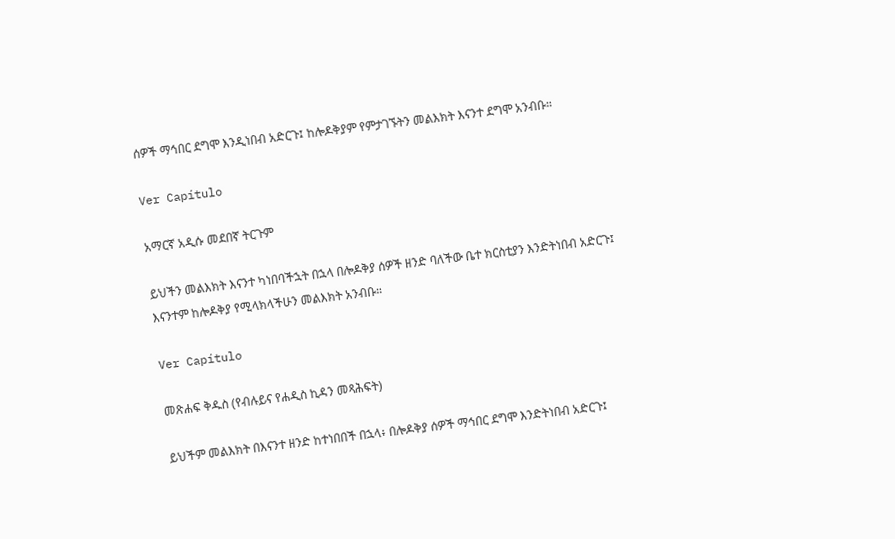ሰዎች ማኅበር ደግሞ እንዲነበብ አድርጉ፤ ከሎዶቅያም የምታገኙትን መልእክት እናንተ ደግሞ አንብቡ።

Ver Capítulo

አማርኛ አዲሱ መደበኛ ትርጉም

ይህችን መልእክት እናንተ ካነበባችኋት በኋላ በሎዶቅያ ሰዎች ዘንድ ባለችው ቤተ ክርስቲያን እንድትነበብ አድርጉ፤ እናንተም ከሎዶቅያ የሚላክላችሁን መልእክት አንብቡ።

Ver Capítulo

መጽሐፍ ቅዱስ (የብሉይና የሐዲስ ኪዳን መጻሕፍት)

ይህችም መልእክት በእናንተ ዘንድ ከተነበበች በኋላ፥ በሎዶቅያ ሰዎች ማኅበር ደግሞ እንድትነበብ አድርጉ፤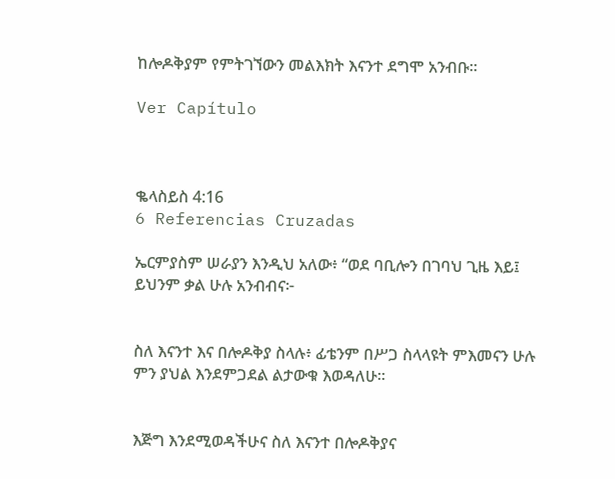ከሎዶቅያም የምትገኘውን መልእክት እናንተ ደግሞ አንብቡ።

Ver Capítulo



ቈላስይስ 4:16
6 Referencias Cruzadas

ኤርምያስም ሠራያን እንዲህ አለው፥ “ወደ ባቢሎን በገባህ ጊዜ እይ፤ ይህንም ቃል ሁሉ አንብብና፦


ስለ እናንተ እና በሎዶቅያ ስላሉ፥ ፊቴንም በሥጋ ስላላዩት ምእመናን ሁሉ ምን ያህል እንደምጋደል ልታውቁ እወዳለሁ።


እጅግ እንደሚወዳችሁና ስለ እናንተ በሎዶቅያና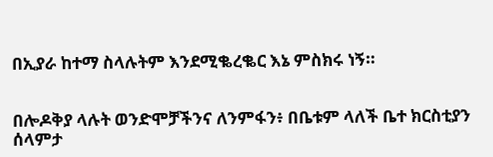በኢያራ ከተማ ስላሉትም እንደሚቈረቈር እኔ ምስክሩ ነኝ።


በሎዶቅያ ላሉት ወንድሞቻችንና ለንምፋን፥ በቤቱም ላለች ቤተ ክርስቲያን ሰላምታ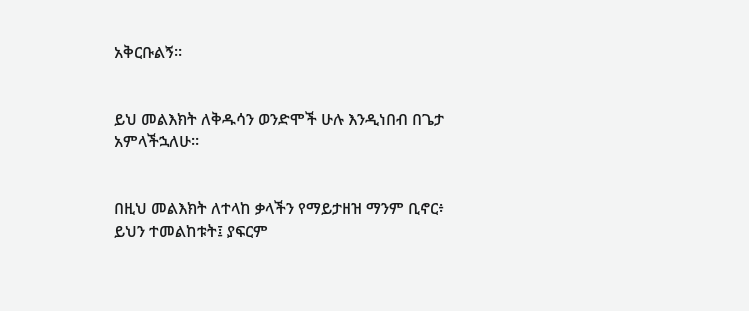አቅርቡልኝ።


ይህ መልእክት ለቅዱሳን ወንድሞች ሁሉ እንዲነበብ በጌታ አምላችኋለሁ።


በዚህ መልእክት ለተላከ ቃላችን የማይታዘዝ ማንም ቢኖር፥ ይህን ተመልከቱት፤ ያፍርም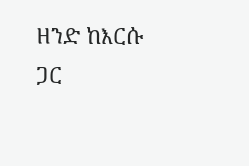ዘንድ ከእርሱ ጋር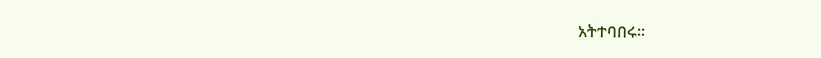አትተባበሩ።